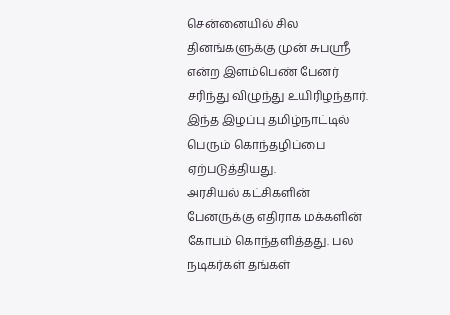சென்னையில் சில தினங்களுக்கு முன் சுபஸ்ரீ என்ற இளம்பெண் பேனர் சரிந்து விழுந்து உயிரிழந்தார். இந்த இழப்பு தமிழ்நாட்டில் பெரும் கொந்தழிப்பை ஏற்படுத்தியது.
அரசியல் கட்சிகளின் பேனருக்கு எதிராக மக்களின் கோபம் கொந்தளித்தது. பல நடிகர்கள் தங்கள்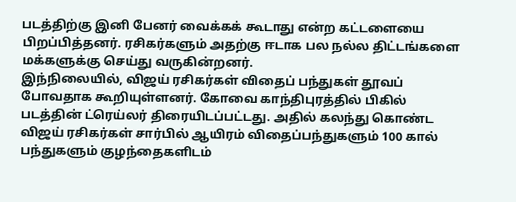படத்திற்கு இனி பேனர் வைக்கக் கூடாது என்ற கட்டளையை பிறப்பித்தனர். ரசிகர்களும் அதற்கு ஈடாக பல நல்ல திட்டங்களை மக்களுக்கு செய்து வருகின்றனர்.
இந்நிலையில், விஜய் ரசிகர்கள் விதைப் பந்துகள் தூவப் போவதாக கூறியுள்ளனர். கோவை காந்திபுரத்தில் பிகில் படத்தின் ட்ரெய்லர் திரையிடப்பட்டது. அதில் கலந்து கொண்ட விஜய் ரசிகர்கள் சார்பில் ஆயிரம் விதைப்பந்துகளும் 100 கால் பந்துகளும் குழந்தைகளிடம்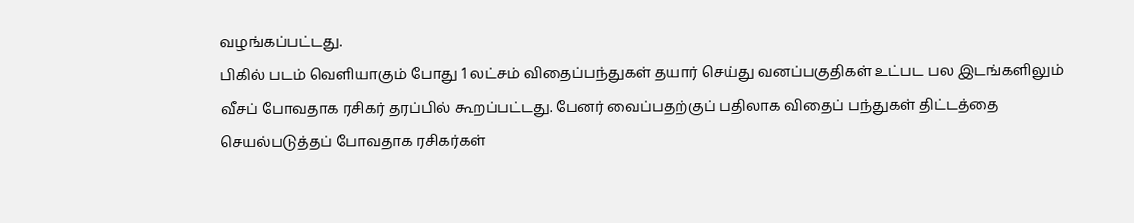வழங்கப்பட்டது.
பிகில் படம் வெளியாகும் போது 1 லட்சம் விதைப்பந்துகள் தயார் செய்து வனப்பகுதிகள் உட்பட பல இடங்களிலும் வீசப் போவதாக ரசிகர் தரப்பில் கூறப்பட்டது. பேனர் வைப்பதற்குப் பதிலாக விதைப் பந்துகள் திட்டத்தை செயல்படுத்தப் போவதாக ரசிகர்கள்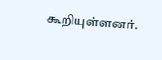கூறியுள்ளனர்.